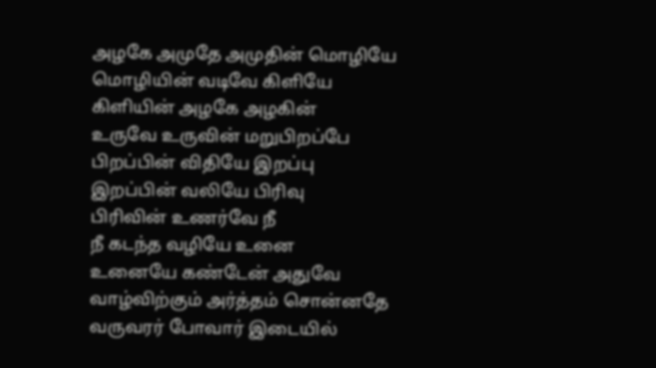அழகே அமுதே அமுதின் மொழியே
மொழியின் வடிவே கிளியே
கிளியின் அழகே அழகின்
உருவே உருவின் மறுபிறப்பே
பிறப்பின் விதியே இறப்பு
இறப்பின் வலியே பிரிவு
பிரிவின் உணர்வே நீ
நீ கடந்த வழியே உனை
உனையே கண்டேன் அதுவே
வாழ்விற்கும் அர்த்தம் சொன்னதே
வருவரர் போவார் இடையில்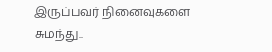இருப்பவர் நினைவுகளை சுமந்து..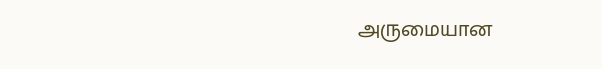அருமையான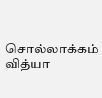சொல்லாக்கம் வித்யா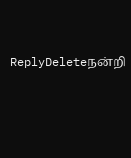ReplyDeleteநன்றி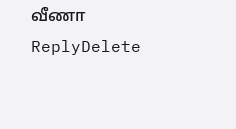வீணா
ReplyDelete